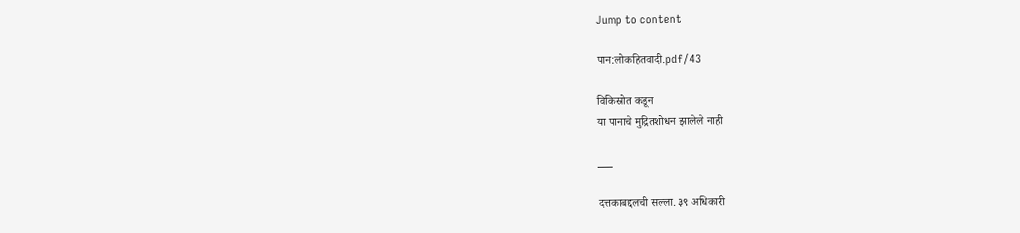Jump to content

पान:लोकहितवादी.pdf/43

विकिस्रोत कडून
या पानाचे मुद्रितशोधन झालेले नाही

___

दत्तकाबद्दलची सल्ला. ३९ अधिकारी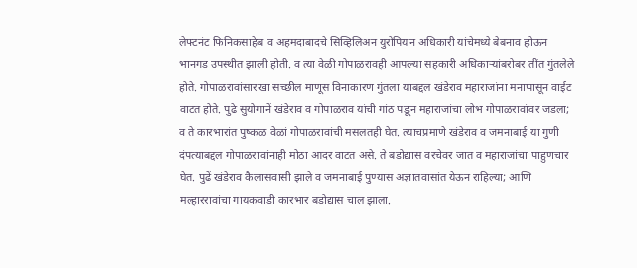लेफ्टनंट फिनिकसाहेब व अहमदाबादचे सिव्हिलिअन युरोपियन अधिकारी यांचेमध्ये बेबनाव होऊन भानगड उपस्थीत झाली होती. व त्या वेळी गोपाळरावही आपल्या सहकारी अधिकाऱ्यांबरोबर तींत गुंतलेले होते. गोपाळरावांसारखा सच्छील माणूस विनाकारण गुंतला याबद्दल खंडेराव महाराजांना मनापासून वाईट वाटत होते. पुढे सुयोगानें खंडेराव व गोपाळराव यांची गांठ पडून महाराजांचा लोभ गोपाळरावांवर जडला; व ते कारभारांत पुष्कळ वेळां गोपाळरावांची मसलतही घेत. त्याचप्रमाणे खंडेराव व जमनाबाई या गुणी दंपत्याबद्दल गोपाळरावांनाही मोठा आदर वाटत असे. ते बडोद्यास वरचेवर जात व महाराजांचा पाहुणचार घेत. पुढें खंडेराव कैलासवासी झाले व जमनाबाई पुण्यास अज्ञातवासांत येऊन राहिल्या; आणि मल्हाररावांचा गायकवाडी कारभार बडोद्यास चाल झाला.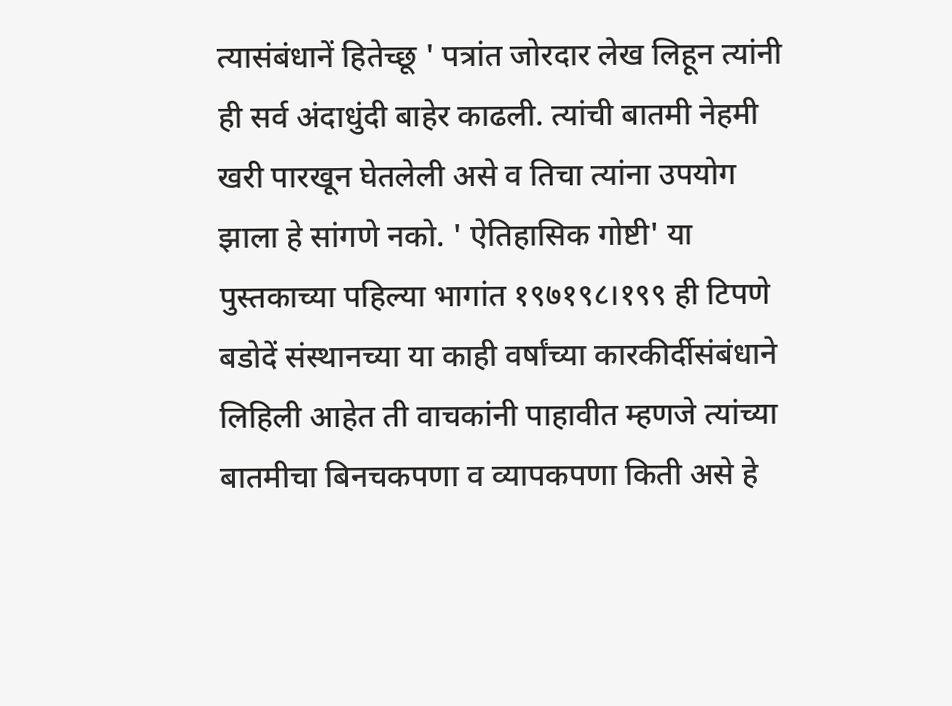त्यासंबंधानें हितेच्छू ' पत्रांत जोरदार लेख लिहून त्यांनी ही सर्व अंदाधुंदी बाहेर काढली. त्यांची बातमी नेहमी खरी पारखून घेतलेली असे व तिचा त्यांना उपयोग झाला हे सांगणे नको. ' ऐतिहासिक गोष्टी' या पुस्तकाच्या पहिल्या भागांत १९७१९८।१९९ ही टिपणे बडोदें संस्थानच्या या काही वर्षांच्या कारकीर्दीसंबंधाने लिहिली आहेत ती वाचकांनी पाहावीत म्हणजे त्यांच्या बातमीचा बिनचकपणा व व्यापकपणा किती असे हे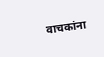वाचकांना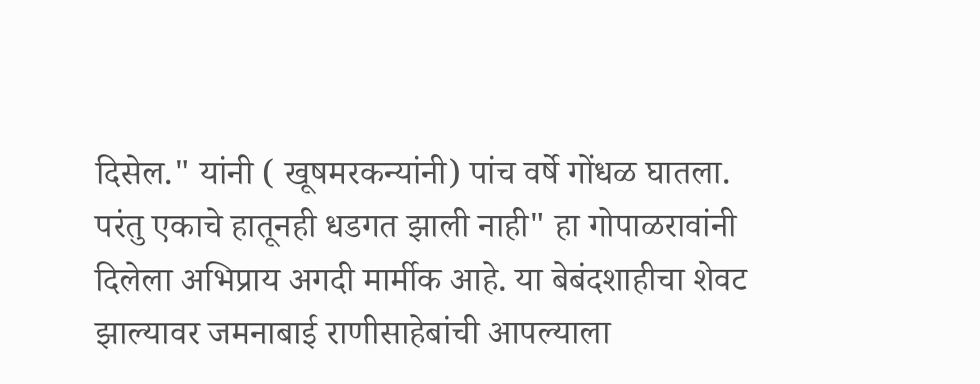दिसेल." यांनी ( खूषमरकन्यांनी) पांच वर्षे गोंधळ घातला. परंतु एकाचे हातूनही धडगत झाली नाही" हा गोपाळरावांनी दिलेला अभिप्राय अगदी मार्मीक आहे. या बेबंदशाहीचा शेवट झाल्यावर जमनाबाई राणीसाहेबांची आपल्याला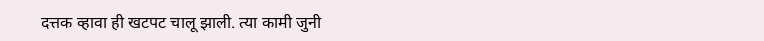दत्तक व्हावा ही खटपट चालू झाली. त्या कामी जुनी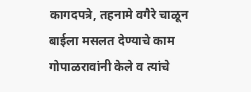कागदपत्रे, तहनामे वगैरे चाळून बाईला मसलत देण्याचे काम गोपाळरावांनी केले व त्यांचे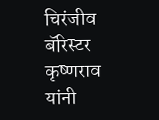चिरंजीव बॅरिस्टर कृष्णराव यांनी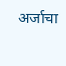अर्जाचा